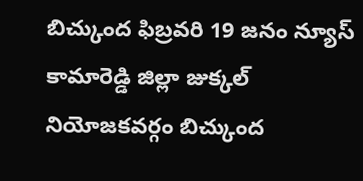బిచ్కుంద ఫిబ్రవరి 19 జనం న్యూస్ కామారెడ్డి జిల్లా జుక్కల్ నియోజకవర్గం బిచ్కుంద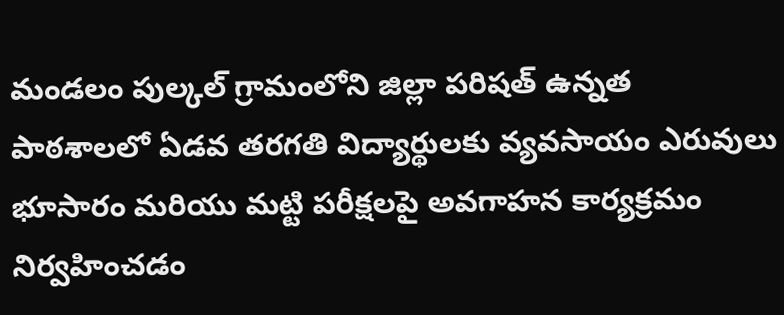మండలం పుల్కల్ గ్రామంలోని జిల్లా పరిషత్ ఉన్నత పాఠశాలలో ఏడవ తరగతి విద్యార్థులకు వ్యవసాయం ఎరువులు భూసారం మరియు మట్టి పరీక్షలపై అవగాహన కార్యక్రమం నిర్వహించడం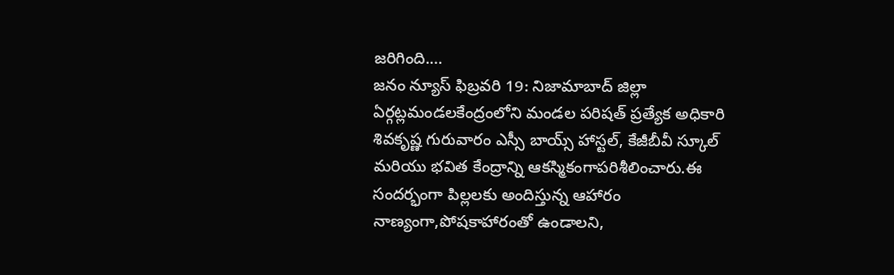జరిగింది.…
జనం న్యూస్ ఫిబ్రవరి 19: నిజామాబాద్ జిల్లా ఏర్గట్లమండలకేంద్రంలోని మండల పరిషత్ ప్రత్యేక అధికారి శివకృష్ణ గురువారం ఎస్సీ బాయ్స్ హాస్టల్, కేజీబీవీ స్కూల్ మరియు భవిత కేంద్రాన్ని ఆకస్మికంగాపరిశీలించారు.ఈ సందర్భంగా పిల్లలకు అందిస్తున్న ఆహారం నాణ్యంగా,పోషకాహారంతో ఉండాలని,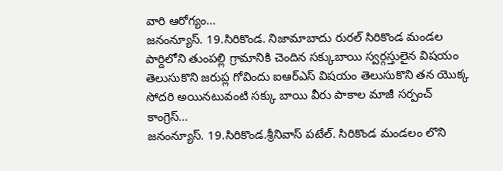వారి ఆరోగ్యం…
జనంన్యూస్. 19.సిరికొండ. నిజామాబాదు రురల్ సిరికొండ మండల పార్దిలోని తుంపల్లి గ్రామానికి చెందిన సక్కుబాయి స్వర్గస్తులైన విషయం తెలుసుకొని జరుప్ల గోవిందు ఐఆర్ఎస్ విషయం తెలుసుకొని తన యొక్క సోదరి అయినటువంటి సక్కు బాయి వీరు పాకాల మాజీ సర్పంచ్ కాంగ్రెస్…
జనంన్యూస్. 19.సిరికొండ.శ్రీనివాస్ పటేల్. సిరికొండ మండలం లొని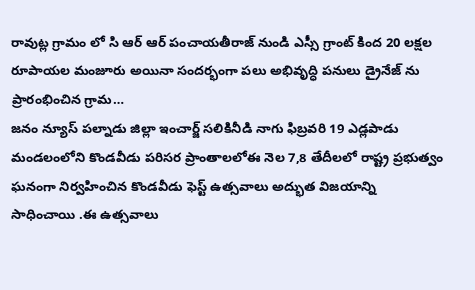రావుట్ల గ్రామం లో సి ఆర్ ఆర్ పంచాయతీరాజ్ నుండి ఎస్సీ గ్రాంట్ కింద 20 లక్షల రూపాయల మంజూరు అయినా సందర్భంగా పలు అభివృద్ధి పనులు డ్రైనేజ్ ను ప్రారంభించిన గ్రామ…
జనం న్యూస్ పల్నాడు జిల్లా ఇంచార్జ్ సలికినీడి నాగు ఫిబ్రవరి 19 ఎడ్లపాడు మండలంలోని కొండవీడు పరిసర ప్రాంతాలలోఈ నెల 7,8 తేదీలలో రాష్ట్ర ప్రభుత్వం ఘనంగా నిర్వహించిన కొండవీడు ఫెస్ట్ ఉత్సవాలు అద్భుత విజయాన్ని సాధించాయి .ఈ ఉత్సవాలు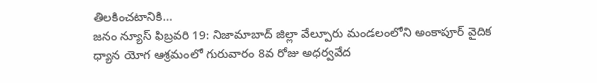తిలకించటానికి…
జనం న్యూస్ ఫిబ్రవరి 19: నిజామాబాద్ జిల్లా వేల్పూరు మండలంలోని అంకాపూర్ వైదిక ధ్యాన యోగ ఆశ్రమంలో గురువారం 8వ రోజు అధర్వవేద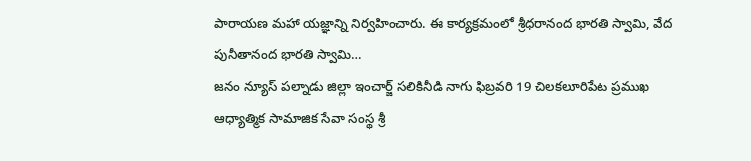పారాయణ మహా యజ్ఞాన్ని నిర్వహించారు. ఈ కార్యక్రమంలో శ్రీధరానంద భారతి స్వామి, వేద పునీతానంద భారతి స్వామి…
జనం న్యూస్ పల్నాడు జిల్లా ఇంచార్జ్ సలికినీడి నాగు ఫిబ్రవరి 19 చిలకలూరిపేట ప్రముఖ ఆధ్యాత్మిక సామాజిక సేవా సంస్థ శ్రీ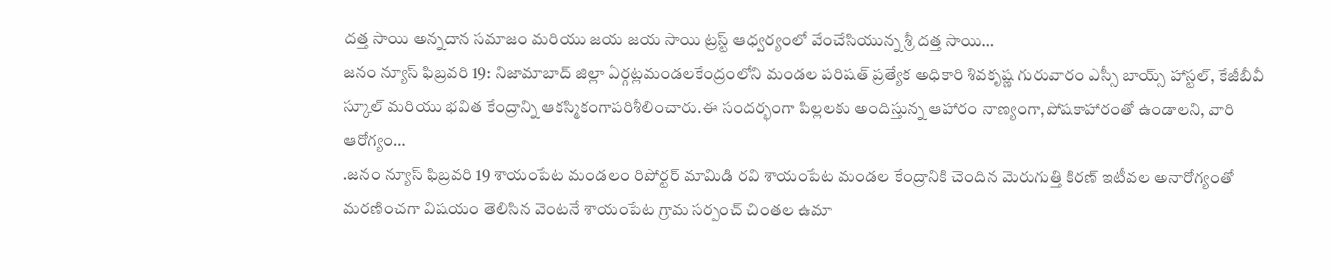దత్త సాయి అన్నదాన సమాజం మరియు జయ జయ సాయి ట్రస్ట్ ఆధ్వర్యంలో వేంచేసియున్న శ్రీ దత్త సాయి…
జనం న్యూస్ ఫిబ్రవరి 19: నిజామాబాద్ జిల్లా ఏర్గట్లమండలకేంద్రంలోని మండల పరిషత్ ప్రత్యేక అధికారి శివకృష్ణ గురువారం ఎస్సీ బాయ్స్ హాస్టల్, కేజీబీవీ స్కూల్ మరియు భవిత కేంద్రాన్ని ఆకస్మికంగాపరిశీలించారు.ఈ సందర్భంగా పిల్లలకు అందిస్తున్న ఆహారం నాణ్యంగా,పోషకాహారంతో ఉండాలని, వారి ఆరోగ్యం…
.జనం న్యూస్ ఫిబ్రవరి 19 శాయంపేట మండలం రిపోర్టర్ మామిడి రవి శాయంపేట మండల కేంద్రానికి చెందిన మెరుగుత్తి కిరణ్ ఇటీవల అనారోగ్యంతో మరణించగా విషయం తెలిసిన వెంటనే శాయంపేట గ్రామ సర్పంచ్ చింతల ఉమా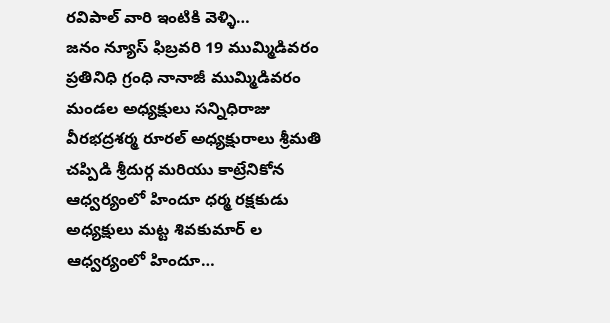రవిపాల్ వారి ఇంటికి వెళ్ళి…
జనం న్యూస్ ఫిబ్రవరి 19 ముమ్మిడివరం ప్రతినిధి గ్రంధి నానాజీ ముమ్మిడివరం మండల అధ్యక్షులు సన్నిధిరాజు వీరభద్రశర్మ రూరల్ అధ్యక్షురాలు శ్రీమతి చప్పిడి శ్రీదుర్గ మరియు కాట్రేనికోన ఆధ్వర్యంలో హిందూ ధర్మ రక్షకుడు అధ్యక్షులు మట్ట శివకుమార్ ల ఆధ్వర్యంలో హిందూ…